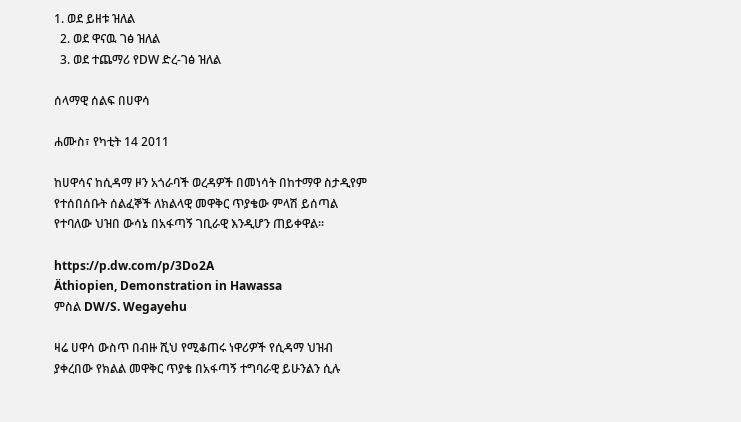1. ወደ ይዘቱ ዝለል
  2. ወደ ዋናዉ ገፅ ዝለል
  3. ወደ ተጨማሪ የDW ድረ-ገፅ ዝለል

ሰላማዊ ሰልፍ በሀዋሳ

ሐሙስ፣ የካቲት 14 2011

ከሀዋሳና ከሲዳማ ዞን አጎራባች ወረዳዎች በመነሳት በከተማዋ ስታዲየም የተሰበሰቡት ሰልፈኞች ለክልላዊ መዋቅር ጥያቄው ምላሽ ይሰጣል የተባለው ህዝበ ውሳኔ በአፋጣኝ ገቢራዊ እንዲሆን ጠይቀዋል፡፡

https://p.dw.com/p/3Do2A
Äthiopien, Demonstration in Hawassa
ምስል DW/S. Wegayehu

ዛሬ ሀዋሳ ውስጥ በብዙ ሺህ የሚቆጠሩ ነዋሪዎች የሲዳማ ህዝብ ያቀረበው የክልል መዋቅር ጥያቄ በአፋጣኝ ተግባራዊ ይሁንልን ሲሉ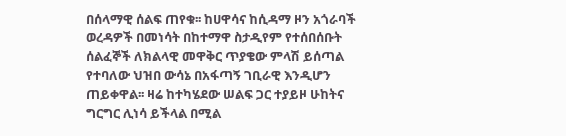በሰላማዊ ሰልፍ ጠየቁ፡፡ ከሀዋሳና ከሲዳማ ዞን አጎራባች ወረዳዎች በመነሳት በከተማዋ ስታዲየም የተሰበሰቡት ሰልፈኞች ለክልላዊ መዋቅር ጥያቄው ምላሽ ይሰጣል የተባለው ህዝበ ውሳኔ በአፋጣኝ ገቢራዊ እንዲሆን ጠይቀዋል፡፡ ዛሬ ከተካሄደው ሠልፍ ጋር ተያይዞ ሁከትና ግርግር ሊነሳ ይችላል በሚል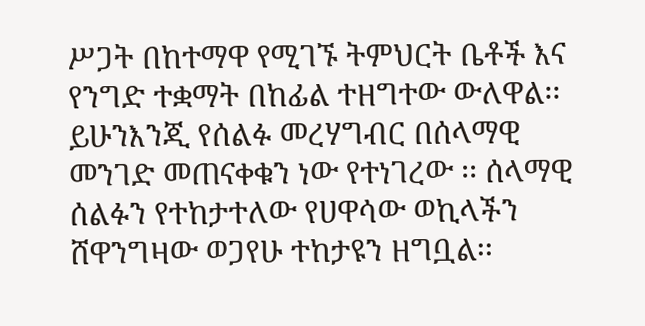ሥጋት በከተማዋ የሚገኙ ትምህርት ቤቶች እና የንግድ ተቋማት በከፊል ተዘግተው ውለዋል፡፡ ይሁንእንጂ የሰልፉ መረሃግብር በሰላማዊ መንገድ መጠናቀቁን ነው የተነገረው ፡፡ ሰላማዊ ሰልፉን የተከታተለው የሀዋሳው ወኪላችን ሸዋንግዛው ወጋየሁ ተከታዩን ዘግቧል፡፡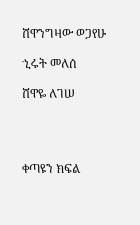ሸዋንግዛው ወጋየሁ

ኂሩት መለሰ

ሸዋዬ ለገሠ




ቀጣዩን ክፍል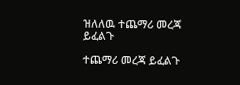ዝለለዉ ተጨማሪ መረጃ ይፈልጉ

ተጨማሪ መረጃ ይፈልጉ